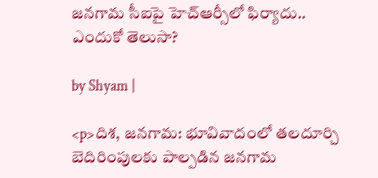జనగామ సీఐపై హెచ్ఆర్సీలో ఫిర్యాదు.. ఎందుకో తెలుసా?

by Shyam |

<p>దిశ, జనగామ: భూవివాదంలో తలదూర్చి బెదిరింపులకు పాల్పడిన జనగామ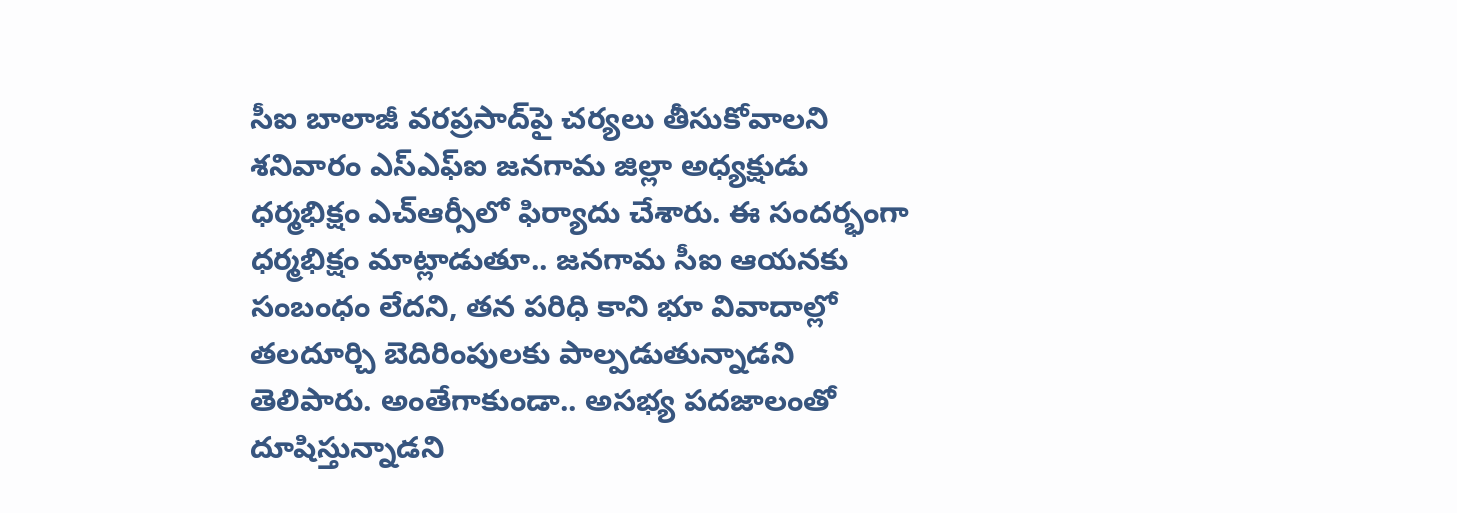సీఐ బాలాజీ వరప్రసాద్‌పై చర్యలు తీసుకోవాలని శనివారం ఎస్ఎఫ్ఐ జనగామ జిల్లా అధ్యక్షుడు ధర్మభిక్షం ఎచ్ఆర్సీలో ఫిర్యాదు చేశారు. ఈ సందర్భంగా ధర్మభిక్షం మాట్లాడుతూ.. జనగామ సీఐ ఆయనకు సంబంధం లేదని, తన పరిధి కాని భూ వివాదాల్లో తలదూర్చి బెదిరింపులకు పాల్పడుతున్నాడని తెలిపారు. అంతేగాకుండా.. అసభ్య పదజాలంతో దూషిస్తున్నాడని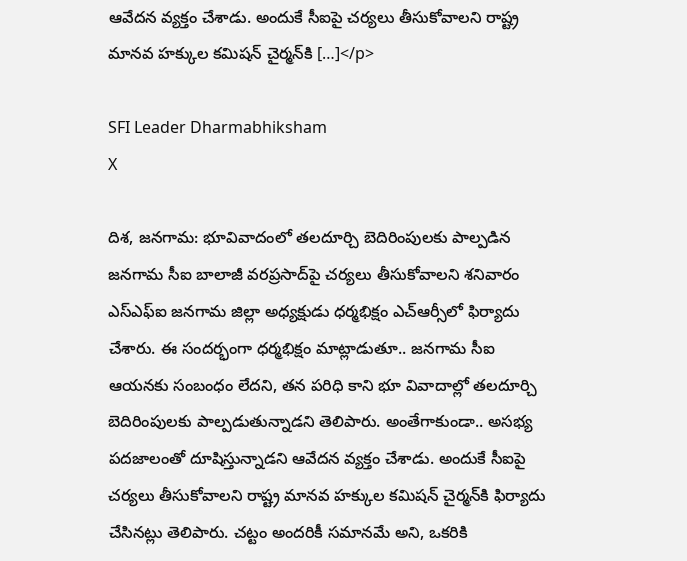ఆవేదన వ్యక్తం చేశాడు. అందుకే సీఐపై చర్యలు తీసుకోవాలని రాష్ట్ర మానవ హక్కుల కమిషన్ చైర్మన్‌కి […]</p>

SFI Leader Dharmabhiksham
X

దిశ, జనగామ: భూవివాదంలో తలదూర్చి బెదిరింపులకు పాల్పడిన జనగామ సీఐ బాలాజీ వరప్రసాద్‌పై చర్యలు తీసుకోవాలని శనివారం ఎస్ఎఫ్ఐ జనగామ జిల్లా అధ్యక్షుడు ధర్మభిక్షం ఎచ్ఆర్సీలో ఫిర్యాదు చేశారు. ఈ సందర్భంగా ధర్మభిక్షం మాట్లాడుతూ.. జనగామ సీఐ ఆయనకు సంబంధం లేదని, తన పరిధి కాని భూ వివాదాల్లో తలదూర్చి బెదిరింపులకు పాల్పడుతున్నాడని తెలిపారు. అంతేగాకుండా.. అసభ్య పదజాలంతో దూషిస్తున్నాడని ఆవేదన వ్యక్తం చేశాడు. అందుకే సీఐపై చర్యలు తీసుకోవాలని రాష్ట్ర మానవ హక్కుల కమిషన్ చైర్మన్‌కి ఫిర్యాదు చేసినట్లు తెలిపారు. చట్టం అందరికీ సమానమే అని, ఒకరికి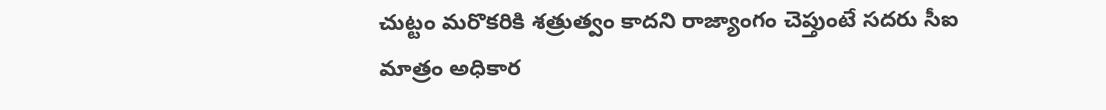చుట్టం మరొకరికి శత్రుత్వం కాదని రాజ్యాంగం చెప్తుంటే సదరు సీఐ మాత్రం అధికార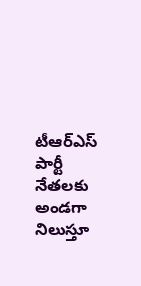టీఆర్‌ఎస్ పార్టీ నేతలకు అండగా నిలుస్తూ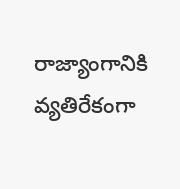రాజ్యాంగానికి వ్యతిరేకంగా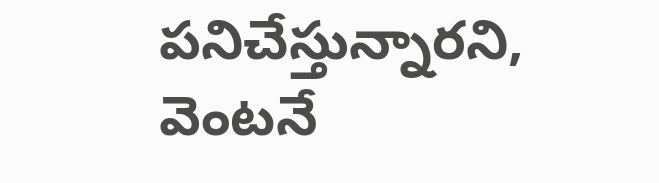పనిచేస్తున్నారని, వెంటనే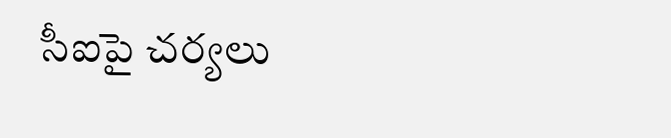సీఐపై చర్యలు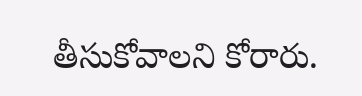తీసుకోవాలని కోరారు.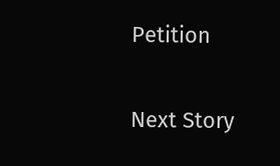Petition

Next Story